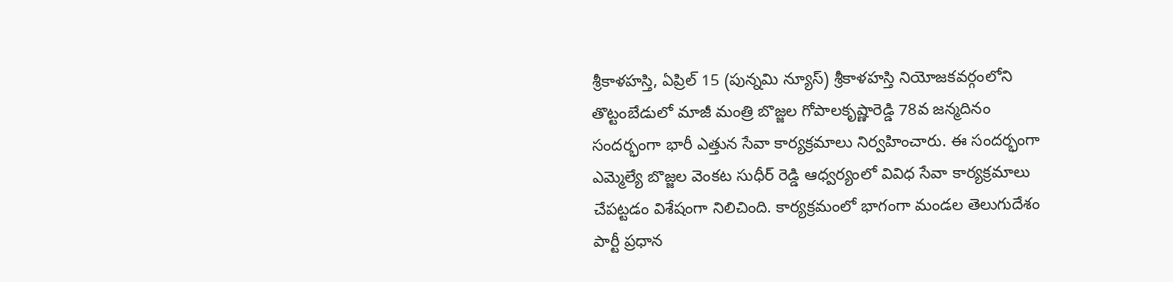శ్రీకాళహస్తి, ఏప్రిల్ 15 (పున్నమి న్యూస్) శ్రీకాళహస్తి నియోజకవర్గంలోని తొట్టంబేడులో మాజీ మంత్రి బొజ్జల గోపాలకృష్ణారెడ్డి 78వ జన్మదినం సందర్భంగా భారీ ఎత్తున సేవా కార్యక్రమాలు నిర్వహించారు. ఈ సందర్భంగా ఎమ్మెల్యే బొజ్జల వెంకట సుధీర్ రెడ్డి ఆధ్వర్యంలో వివిధ సేవా కార్యక్రమాలు చేపట్టడం విశేషంగా నిలిచింది. కార్యక్రమంలో భాగంగా మండల తెలుగుదేశం పార్టీ ప్రధాన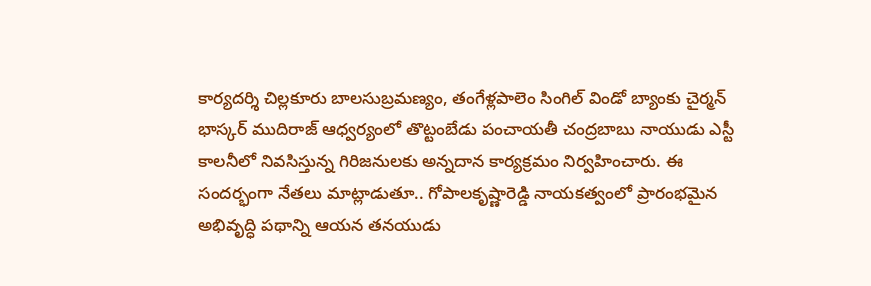కార్యదర్శి చిల్లకూరు బాలసుబ్రమణ్యం, తంగేళ్లపాలెం సింగిల్ విండో బ్యాంకు చైర్మన్ భాస్కర్ ముదిరాజ్ ఆధ్వర్యంలో తొట్టంబేడు పంచాయతీ చంద్రబాబు నాయుడు ఎస్టీ కాలనీలో నివసిస్తున్న గిరిజనులకు అన్నదాన కార్యక్రమం నిర్వహించారు. ఈ సందర్భంగా నేతలు మాట్లాడుతూ.. గోపాలకృష్ణారెడ్డి నాయకత్వంలో ప్రారంభమైన అభివృద్ధి పథాన్ని ఆయన తనయుడు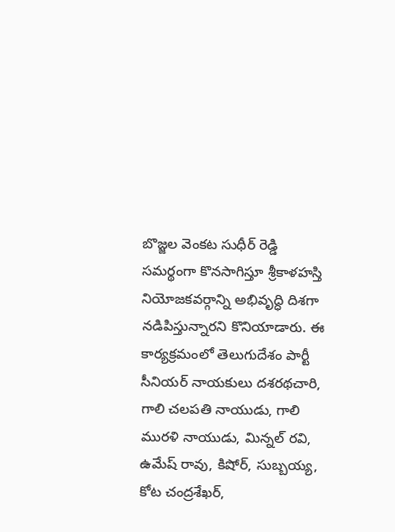బొజ్జల వెంకట సుధీర్ రెడ్డి సమర్థంగా కొనసాగిస్తూ శ్రీకాళహస్తి నియోజకవర్గాన్ని అభివృద్ధి దిశగా నడిపిస్తున్నారని కొనియాడారు. ఈ కార్యక్రమంలో తెలుగుదేశం పార్టీ సీనియర్ నాయకులు దశరథచారి, గాలి చలపతి నాయుడు, గాలి మురళి నాయుడు, మిన్నల్ రవి, ఉమేష్ రావు, కిషోర్, సుబ్బయ్య, కోట చంద్రశేఖర్,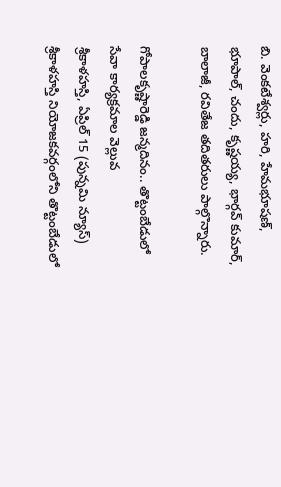బి. వెంకటేశ్వర్లు, హరి, హేమభూషణ్, భూపాల్, చందు, కృష్ణయ్య, భార్గవ్ కుమార్, బాలాజీ, రవితేజ తదితరులు పాల్గొన్నారు.

గోపాలకృష్ణారెడ్డి జన్మదినం.. తొట్టంబేడులో సేవా కార్యక్రమాల వెల్లువ
శ్రీకాళహస్తి, ఏప్రిల్ 15 (పున్నమి న్యూస్) శ్రీకాళహస్తి నియోజకవర్గంలోని తొట్టంబేడులో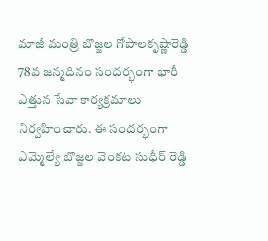మాజీ మంత్రి బొజ్జల గోపాలకృష్ణారెడ్డి 78వ జన్మదినం సందర్భంగా భారీ ఎత్తున సేవా కార్యక్రమాలు నిర్వహించారు. ఈ సందర్భంగా ఎమ్మెల్యే బొజ్జల వెంకట సుధీర్ రెడ్డి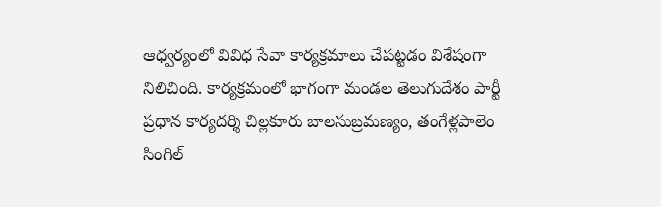ఆధ్వర్యంలో వివిధ సేవా కార్యక్రమాలు చేపట్టడం విశేషంగా నిలిచింది. కార్యక్రమంలో భాగంగా మండల తెలుగుదేశం పార్టీ ప్రధాన కార్యదర్శి చిల్లకూరు బాలసుబ్రమణ్యం, తంగేళ్లపాలెం సింగిల్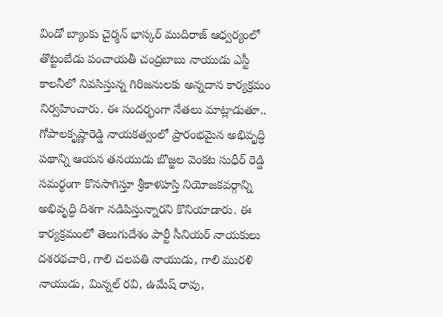విండో బ్యాంకు చైర్మన్ భాస్కర్ ముదిరాజ్ ఆధ్వర్యంలో తొట్టంబేడు పంచాయతీ చంద్రబాబు నాయుడు ఎస్టీ కాలనీలో నివసిస్తున్న గిరిజనులకు అన్నదాన కార్యక్రమం నిర్వహించారు. ఈ సందర్భంగా నేతలు మాట్లాడుతూ.. గోపాలకృష్ణారెడ్డి నాయకత్వంలో ప్రారంభమైన అభివృద్ధి పథాన్ని ఆయన తనయుడు బొజ్జల వెంకట సుధీర్ రెడ్డి సమర్థంగా కొనసాగిస్తూ శ్రీకాళహస్తి నియోజకవర్గాన్ని అభివృద్ధి దిశగా నడిపిస్తున్నారని కొనియాడారు. ఈ కార్యక్రమంలో తెలుగుదేశం పార్టీ సీనియర్ నాయకులు దశరథచారి, గాలి చలపతి నాయుడు, గాలి మురళి నాయుడు, మిన్నల్ రవి, ఉమేష్ రావు,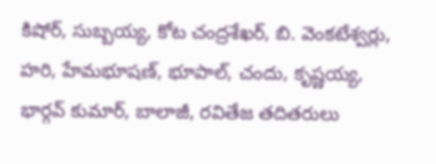కిషోర్, సుబ్బయ్య, కోట చంద్రశేఖర్, బి. వెంకటేశ్వర్లు, హరి, హేమభూషణ్, భూపాల్, చందు, కృష్ణయ్య, భార్గవ్ కుమార్, బాలాజీ, రవితేజ తదితరులు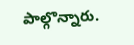పాల్గొన్నారు.